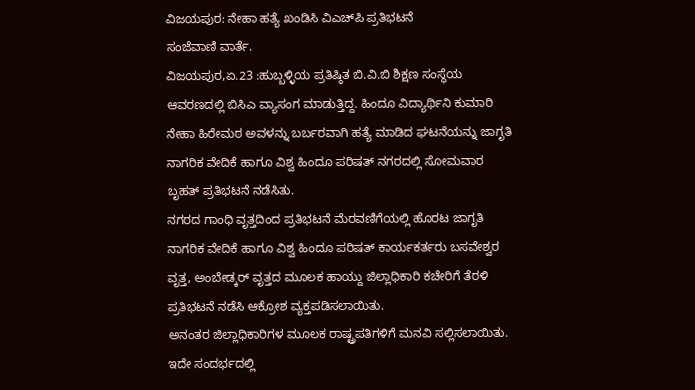ವಿಜಯಪುರ: ನೇಹಾ ಹತ್ಯೆ ಖಂಡಿಸಿ ವಿಎಚ್‍ಪಿ ಪ್ರತಿಭಟನೆ
ಸಂಜೆವಾಣಿ ವಾರ್ತೆ.
ವಿಜಯಪುರ,ಏ.23 :ಹುಬ್ಬಳ್ಳಿಯ ಪ್ರತಿಷ್ಠಿತ ಬಿ.ವಿ.ಬಿ ಶಿಕ್ಷಣ ಸಂಸ್ಥೆಯ ಆವರಣದಲ್ಲಿ ಬಿಸಿಎ ವ್ಯಾಸಂಗ ಮಾಡುತ್ತಿದ್ದ. ಹಿಂದೂ ವಿದ್ಯಾರ್ಥಿನಿ ಕುಮಾರಿ ನೇಹಾ ಹಿರೇಮಠ ಅವಳನ್ನು ಬರ್ಬರವಾಗಿ ಹತ್ಯೆ ಮಾಡಿದ ಘಟನೆಯನ್ನು ಜಾಗೃತಿ ನಾಗರಿಕ ವೇದಿಕೆ ಹಾಗೂ ವಿಶ್ವ ಹಿಂದೂ ಪರಿಷತ್ ನಗರದಲ್ಲಿ ಸೋಮವಾರ ಬೃಹತ್ ಪ್ರತಿಭಟನೆ ನಡೆಸಿತು.
ನಗರದ ಗಾಂಧಿ ವೃತ್ತದಿಂದ ಪ್ರತಿಭಟನೆ ಮೆರವಣಿಗೆಯಲ್ಲಿ ಹೊರಟ ಜಾಗೃತಿ ನಾಗರಿಕ ವೇದಿಕೆ ಹಾಗೂ ವಿಶ್ವ ಹಿಂದೂ ಪರಿಷತ್ ಕಾರ್ಯಕರ್ತರು ಬಸವೇಶ್ವರ ವೃತ್ತ, ಅಂಬೇಡ್ಕರ್ ವೃತ್ತದ ಮೂಲಕ ಹಾಯ್ದು ಜಿಲ್ಲಾಧಿಕಾರಿ ಕಚೇರಿಗೆ ತೆರಳಿ ಪ್ರತಿಭಟನೆ ನಡೆಸಿ ಆಕ್ರೋಶ ವ್ಯಕ್ತಪಡಿಸಲಾಯಿತು.
ಅನಂತರ ಜಿಲ್ಲಾಧಿಕಾರಿಗಳ ಮೂಲಕ ರಾಷ್ಟ್ರಪತಿಗಳಿಗೆ ಮನವಿ ಸಲ್ಲಿಸಲಾಯಿತು.
ಇದೇ ಸಂದರ್ಭದಲ್ಲಿ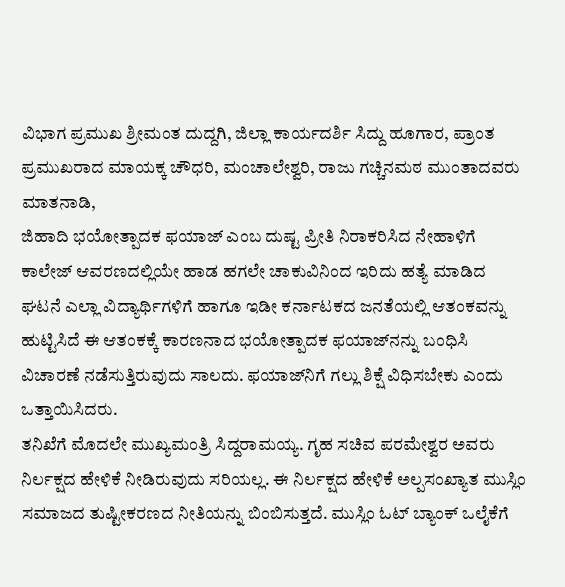ವಿಭಾಗ ಪ್ರಮುಖ ಶ್ರೀಮಂತ ದುದ್ದಗಿ, ಜಿಲ್ಲಾ ಕಾರ್ಯದರ್ಶಿ ಸಿದ್ದು ಹೂಗಾರ, ಪ್ರಾಂತ ಪ್ರಮುಖರಾದ ಮಾಯಕ್ಕ ಚೌಧರಿ, ಮಂಚಾಲೇಶ್ವರಿ, ರಾಜು ಗಚ್ಚಿನಮಠ ಮುಂತಾದವರು ಮಾತನಾಡಿ,
ಜಿಹಾದಿ ಭಯೋತ್ಪಾದಕ ಫಯಾಜ್ ಎಂಬ ದುಷ್ಟ ಪ್ರೀತಿ ನಿರಾಕರಿಸಿದ ನೇಹಾಳಿಗೆ ಕಾಲೇಜ್ ಆವರಣದಲ್ಲಿಯೇ ಹಾಡ ಹಗಲೇ ಚಾಕುವಿನಿಂದ ಇರಿದು ಹತ್ಯೆ ಮಾಡಿದ ಘಟನೆ ಎಲ್ಲಾ ವಿದ್ಯಾರ್ಥಿಗಳಿಗೆ ಹಾಗೂ ಇಡೀ ಕರ್ನಾಟಕದ ಜನತೆಯಲ್ಲಿ ಆತಂಕವನ್ನು ಹುಟ್ಟಿಸಿದೆ ಈ ಆತಂಕಕ್ಕೆ ಕಾರಣನಾದ ಭಯೋತ್ಪಾದಕ ಫಯಾಜ್‍ನನ್ನು ಬಂಧಿಸಿ ವಿಚಾರಣೆ ನಡೆಸುತ್ತಿರುವುದು ಸಾಲದು. ಫಯಾಜ್‍ನಿಗೆ ಗಲ್ಲು ಶಿಕ್ಷೆ ವಿಧಿಸಬೇಕು ಎಂದು ಒತ್ತಾಯಿಸಿದರು.
ತನಿಖೆಗೆ ಮೊದಲೇ ಮುಖ್ಯಮಂತ್ರಿ ಸಿದ್ದರಾಮಯ್ಯ. ಗೃಹ ಸಚಿವ ಪರಮೇಶ್ವರ ಅವರು ನಿರ್ಲಕ್ಷದ ಹೇಳಿಕೆ ನೀಡಿರುವುದು ಸರಿಯಲ್ಲ. ಈ ನಿರ್ಲಕ್ಷದ ಹೇಳಿಕೆ ಅಲ್ಪಸಂಖ್ಯಾತ ಮುಸ್ಲಿಂ ಸಮಾಜದ ತುಷ್ಟೀಕರಣದ ನೀತಿಯನ್ನು ಬಿಂಬಿಸುತ್ತದೆ. ಮುಸ್ಲಿಂ ಓಟ್ ಬ್ಯಾಂಕ್ ಒಲೈಕೆಗೆ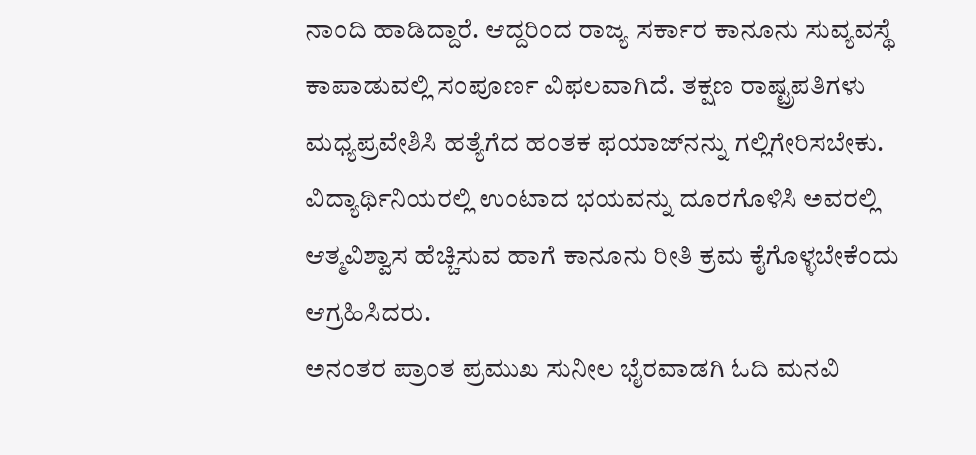ನಾಂದಿ ಹಾಡಿದ್ದಾರೆ. ಆದ್ದರಿಂದ ರಾಜ್ಯ ಸರ್ಕಾರ ಕಾನೂನು ಸುವ್ಯವಸ್ಥೆ ಕಾಪಾಡುವಲ್ಲಿ ಸಂಪೂರ್ಣ ವಿಫಲವಾಗಿದೆ. ತಕ್ಷಣ ರಾಷ್ಟ್ರಪತಿಗಳು ಮಧ್ಯಪ್ರವೇಶಿಸಿ ಹತ್ಯೆಗೆದ ಹಂತಕ ಫಯಾಜ್‍ನನ್ನು ಗಲ್ಲಿಗೇರಿಸಬೇಕು. ವಿದ್ಯಾರ್ಥಿನಿಯರಲ್ಲಿ ಉಂಟಾದ ಭಯವನ್ನು ದೂರಗೊಳಿಸಿ ಅವರಲ್ಲಿ ಆತ್ಮವಿಶ್ವಾಸ ಹೆಚ್ಚಿಸುವ ಹಾಗೆ ಕಾನೂನು ರೀತಿ ಕ್ರಮ ಕೈಗೊಳ್ಳಬೇಕೆಂದು ಆಗ್ರಹಿಸಿದರು.
ಅನಂತರ ಪ್ರಾಂತ ಪ್ರಮುಖ ಸುನೀಲ ಭೈರವಾಡಗಿ ಓದಿ ಮನವಿ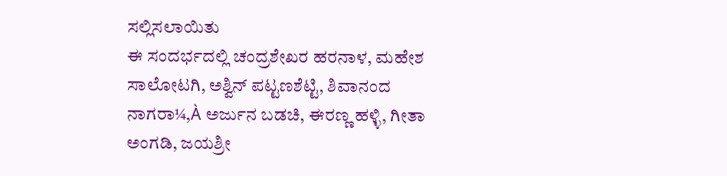ಸಲ್ಲಿಸಲಾಯಿತು
ಈ ಸಂದರ್ಭದಲ್ಲಿ ಚಂದ್ರಶೇಖರ ಹರನಾಳ, ಮಹೇಶ ಸಾಲೋಟಗಿ, ಅಶ್ವಿನ್ ಪಟ್ಟಣಶೆಟ್ಟಿ, ಶಿವಾನಂದ ನಾಗರಾ¼,À ಅರ್ಜುನ ಬಡಚಿ, ಈರಣ್ಣ ಹಳ್ಳಿ, ಗೀತಾ ಅಂಗಡಿ, ಜಯಶ್ರೀ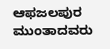ಆಫಜಲಪುರ ಮುಂತಾದವರು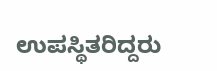ಉಪಸ್ಥಿತರಿದ್ದರು